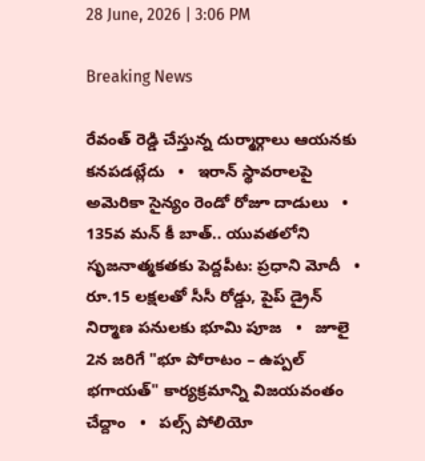28 June, 2026 | 3:06 PM

Breaking News

రేవంత్ రెడ్డి చేస్తున్న దుర్మార్గాలు ఆయనకు కనపడట్లేదు   •   ఇరాన్ స్థావరాలపై అమెరికా సైన్యం రెండో రోజూ దాడులు   •   135వ మన్ కీ బాత్.. యువతలోని సృజనాత్మకతకు పెద్దపీట: ప్రధాని మోదీ   •   రూ.15 లక్షలతో సీసీ రోడ్డు, పైప్ డ్రైన్ నిర్మాణ పనులకు భూమి పూజ   •   జూలై 2న జరిగే "భూ పోరాటం – ఉప్పల్ భగాయత్" కార్యక్రమాన్ని విజయవంతం చేద్దాం   •   పల్స్ పోలియో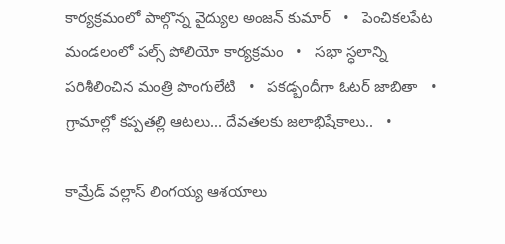కార్యక్రమంలో పాల్గొన్న వైద్యుల అంజన్ కుమార్   •   పెంచికలపేట మండలంలో పల్స్ పోలియో కార్యక్రమం   •   సభా స్ధలాన్ని పరిశీలించిన మంత్రి పొంగులేటి   •   పకడ్బందీగా ఓటర్ జాబితా   •   గ్రామాల్లో కప్పతల్లి ఆటలు... దేవతలకు జలాభిషేకాలు..   •

కామ్రేడ్ వల్లాస్ లింగయ్య ఆశయాలు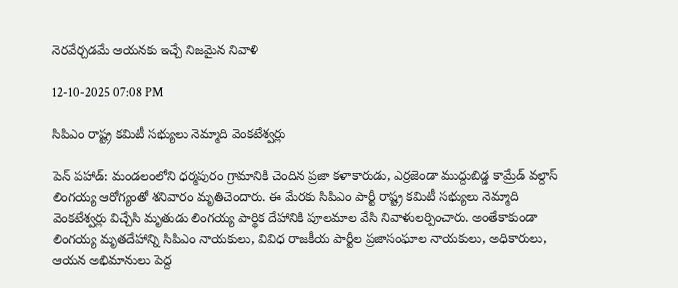నెరవేర్చడమే ఆయనకు ఇచ్చే నిజమైన నివాళి

12-10-2025 07:08 PM

సిపిఎం రాష్ట్ర కమిటీ సభ్యులు నెమ్మాది వెంకటేశ్వర్లు

పెన్ పహాడ్: మండలంలోని ధర్మపురం గ్రామానికి చెందిన ప్రజా కళాకారుడు, ఎర్రజెండా ముద్దుబిడ్డ కామ్రేడ్ వల్దాస్ లింగయ్య ఆరోగ్యంతో శనివారం మృతిచెందారు. ఈ మేరకు సిపిఎం పార్టీ రాష్ట్ర కమిటీ సభ్యులు నెమ్మాది వెంకటేశ్వర్లు విచ్చేసి మృతుడు లింగయ్య పార్థిక దేహానికి పూలమాల వేసి నివాళులర్పించారు. అంతేకాకుండా లింగయ్య మృతదేహాన్ని సిపిఎం నాయకులు, వివిధ రాజకీయ పార్టీల ప్రజాసంఘాల నాయకులు, అధికారులు, ఆయన అభిమానులు పెద్ద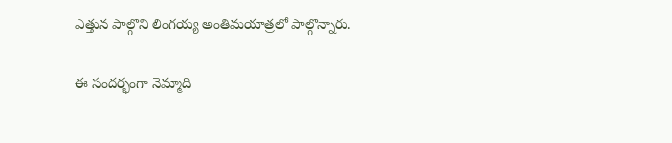ఎత్తున పాల్గొని లింగయ్య అంతిమయాత్రలో పాల్గొన్నారు.

ఈ సందర్భంగా నెమ్మాది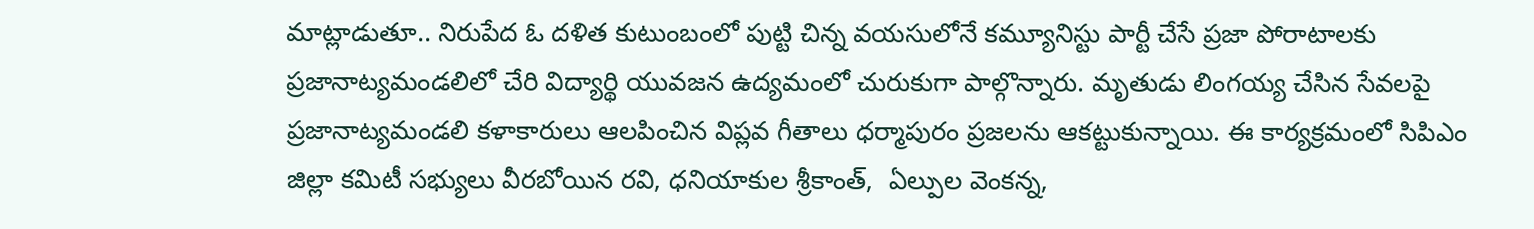మాట్లాడుతూ.. నిరుపేద ఓ దళిత కుటుంబంలో పుట్టి చిన్న వయసులోనే కమ్యూనిస్టు పార్టీ చేసే ప్రజా పోరాటాలకు ప్రజానాట్యమండలిలో చేరి విద్యార్థి యువజన ఉద్యమంలో చురుకుగా పాల్గొన్నారు. మృతుడు లింగయ్య చేసిన సేవలపై ప్రజానాట్యమండలి కళాకారులు ఆలపించిన విప్లవ గీతాలు ధర్మాపురం ప్రజలను ఆకట్టుకున్నాయి. ఈ కార్యక్రమంలో సిపిఎం జిల్లా కమిటీ సభ్యులు వీరబోయిన రవి, ధనియాకుల శ్రీకాంత్,  ఏల్పుల వెంకన్న,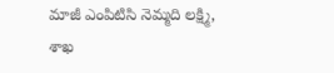మాజీ ఎంపిటిసి నెమ్మది లక్ష్మి, శాఖ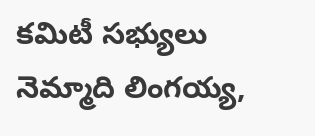కమిటీ సభ్యులు నెమ్మాది లింగయ్య,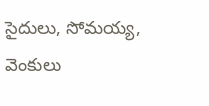సైదులు, సోమయ్య, వెంకులు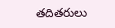తదితరులు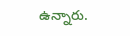ఉన్నారు.